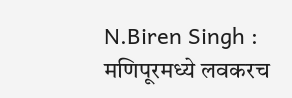N.Biren Singh : मणिपूरमध्ये लवकरच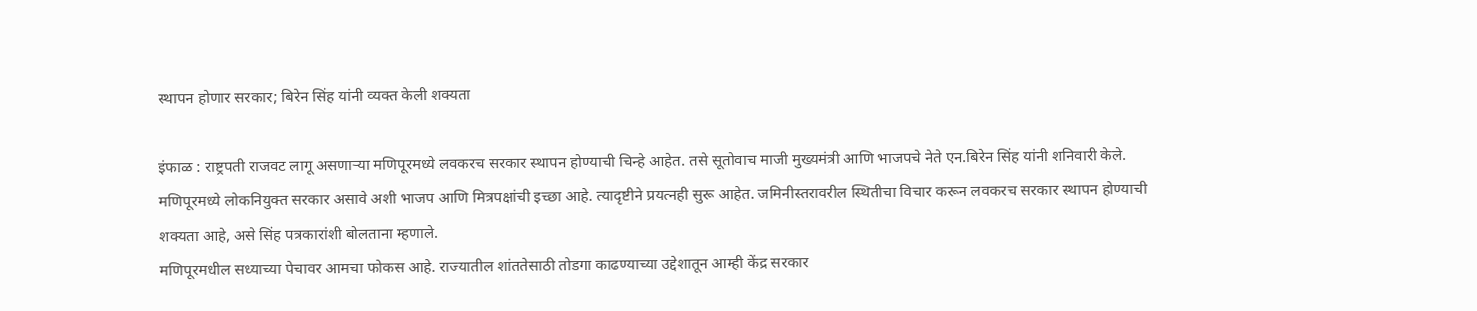स्थापन होणार सरकार; बिरेन सिंह यांनी व्यक्त केली शक्यता

इंफाळ : राष्ट्रपती राजवट लागू असणाऱ्या मणिपूरमध्ये लवकरच सरकार स्थापन होण्याची चिन्हे आहेत. तसे सूतोवाच माजी मुख्यमंत्री आणि भाजपचे नेते एन.बिरेन सिंह यांनी शनिवारी केले. मणिपूरमध्ये लोकनियुक्त सरकार असावे अशी भाजप आणि मित्रपक्षांची इच्छा आहे. त्यादृष्टीने प्रयत्नही सुरू आहेत. जमिनीस्तरावरील स्थितीचा विचार करून लवकरच सरकार स्थापन होण्याची शक्यता आहे, असे सिंह पत्रकारांशी बोलताना म्हणाले.
मणिपूरमधील सध्याच्या पेचावर आमचा फोकस आहे. राज्यातील शांततेसाठी तोडगा काढण्याच्या उद्देशातून आम्ही केंद्र सरकार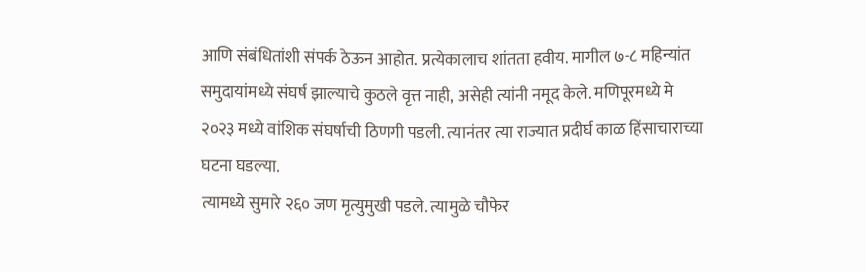आणि संबंधितांशी संपर्क ठेऊन आहोत. प्रत्येकालाच शांतता हवीय. मागील ७-८ महिन्यांत समुदायांमध्ये संघर्ष झाल्याचे कुठले वृत्त नाही, असेही त्यांनी नमूद केले. मणिपूरमध्ये मे २०२३ मध्ये वांशिक संघर्षाची ठिणगी पडली. त्यानंतर त्या राज्यात प्रदीर्घ काळ हिंसाचाराच्या घटना घडल्या.
त्यामध्ये सुमारे २६० जण मृत्युमुखी पडले. त्यामुळे चौफेर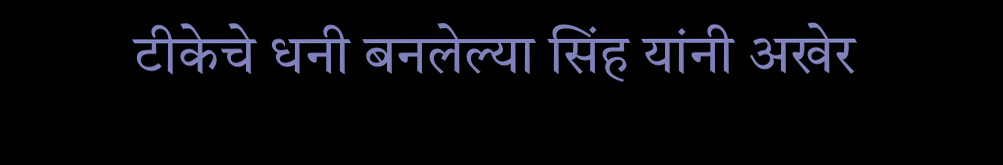टीकेचे धनी बनलेल्या सिंह यांनी अखेर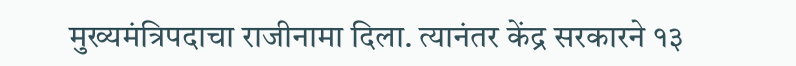मुख्यमंत्रिपदाचा राजीनामा दिला. त्यानंतर केंद्र सरकारने १३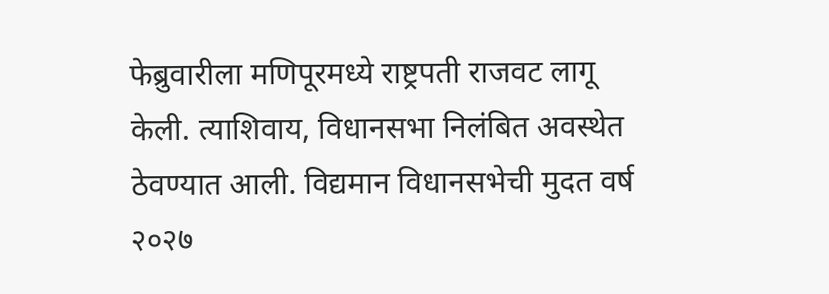फेब्रुवारीला मणिपूरमध्ये राष्ट्रपती राजवट लागू केली. त्याशिवाय, विधानसभा निलंबित अवस्थेत ठेवण्यात आली. विद्यमान विधानसभेची मुदत वर्ष २०२७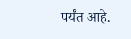पर्यंत आहे.